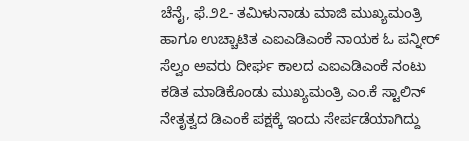ಚೆನೈ, ಫೆ.೨೭- ತಮಿಳುನಾಡು ಮಾಜಿ ಮುಖ್ಯಮಂತ್ರಿ ಹಾಗೂ ಉಚ್ಚಾಟಿತ ಎಐಎಡಿಎಂಕೆ ನಾಯಕ ಓ ಪನ್ನೀರ್ ಸೆಲ್ವಂ ಅವರು ದೀರ್ಘ ಕಾಲದ ಎಐಎಡಿಎಂಕೆ ನಂಟು ಕಡಿತ ಮಾಡಿಕೊಂಡು ಮುಖ್ಯಮಂತ್ರಿ ಎಂ.ಕೆ ಸ್ಟಾಲಿನ್ ನೇತೃತ್ವದ ಡಿಎಂಕೆ ಪಕ್ಷಕ್ಕೆ ಇಂದು ಸೇರ್ಪಡೆಯಾಗಿದ್ದು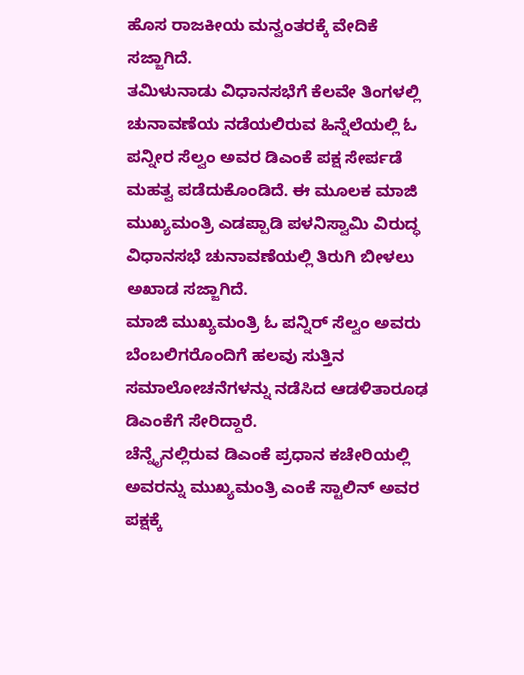ಹೊಸ ರಾಜಕೀಯ ಮನ್ವಂತರಕ್ಕೆ ವೇದಿಕೆ ಸಜ್ಜಾಗಿದೆ.
ತಮಿಳುನಾಡು ವಿಧಾನಸಭೆಗೆ ಕೆಲವೇ ತಿಂಗಳಲ್ಲಿ ಚುನಾವಣೆಯ ನಡೆಯಲಿರುವ ಹಿನ್ನೆಲೆಯಲ್ಲಿ ಓ ಪನ್ನೀರ ಸೆಲ್ವಂ ಅವರ ಡಿಎಂಕೆ ಪಕ್ಷ ಸೇರ್ಪಡೆ ಮಹತ್ವ ಪಡೆದುಕೊಂಡಿದೆ. ಈ ಮೂಲಕ ಮಾಜಿ ಮುಖ್ಯಮಂತ್ರಿ ಎಡಪ್ಪಾಡಿ ಪಳನಿಸ್ವಾಮಿ ವಿರುದ್ಧ ವಿಧಾನಸಭೆ ಚುನಾವಣೆಯಲ್ಲಿ ತಿರುಗಿ ಬೀಳಲು ಅಖಾಡ ಸಜ್ಜಾಗಿದೆ.
ಮಾಜಿ ಮುಖ್ಯಮಂತ್ರಿ ಓ ಪನ್ನಿರ್ ಸೆಲ್ವಂ ಅವರು ಬೆಂಬಲಿಗರೊಂದಿಗೆ ಹಲವು ಸುತ್ತಿನ ಸಮಾಲೋಚನೆಗಳನ್ನು ನಡೆಸಿದ ಆಡಳಿತಾರೂಢ ಡಿಎಂಕೆಗೆ ಸೇರಿದ್ದಾರೆ.
ಚೆನ್ನೈನಲ್ಲಿರುವ ಡಿಎಂಕೆ ಪ್ರಧಾನ ಕಚೇರಿಯಲ್ಲಿ ಅವರನ್ನು ಮುಖ್ಯಮಂತ್ರಿ ಎಂಕೆ ಸ್ಟಾಲಿನ್ ಅವರ ಪಕ್ಷಕ್ಕೆ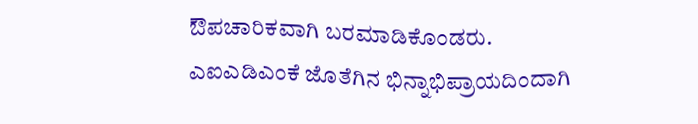ಔಪಚಾರಿಕವಾಗಿ ಬರಮಾಡಿಕೊಂಡರು.
ಎಐಎಡಿಎಂಕೆ ಜೊತೆಗಿನ ಭಿನ್ನಾಭಿಪ್ರಾಯದಿಂದಾಗಿ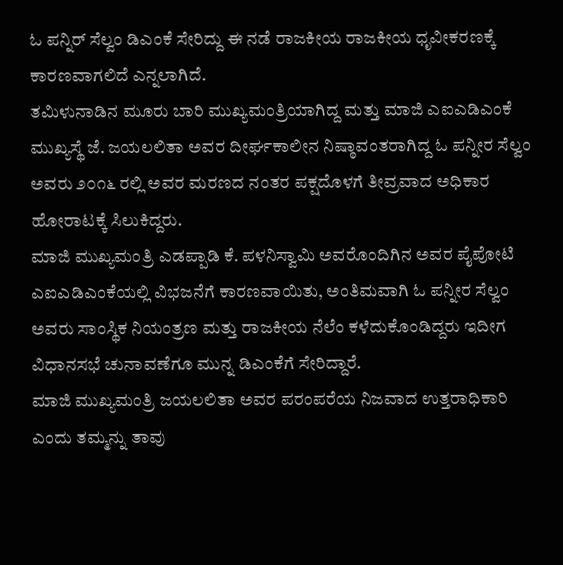ಓ ಪನ್ನಿರ್ ಸೆಲ್ವಂ ಡಿಎಂಕೆ ಸೇರಿದ್ದು ಈ ನಡೆ ರಾಜಕೀಯ ರಾಜಕೀಯ ಧೃವೀಕರಣಕ್ಕೆ ಕಾರಣವಾಗಲಿದೆ ಎನ್ನಲಾಗಿದೆ.
ತಮಿಳುನಾಡಿನ ಮೂರು ಬಾರಿ ಮುಖ್ಯಮಂತ್ರಿಯಾಗಿದ್ದ ಮತ್ತು ಮಾಜಿ ಎಐಎಡಿಎಂಕೆ ಮುಖ್ಯಸ್ಥೆ ಜೆ. ಜಯಲಲಿತಾ ಅವರ ದೀರ್ಘಕಾಲೀನ ನಿಷ್ಠಾವಂತರಾಗಿದ್ದ ಓ ಪನ್ನೀರ ಸೆಲ್ವಂ ಅವರು ೨೦೧೬ ರಲ್ಲಿ ಅವರ ಮರಣದ ನಂತರ ಪಕ್ಷದೊಳಗೆ ತೀವ್ರವಾದ ಅಧಿಕಾರ ಹೋರಾಟಕ್ಕೆ ಸಿಲುಕಿದ್ದರು.
ಮಾಜಿ ಮುಖ್ಯಮಂತ್ರಿ ಎಡಪ್ಪಾಡಿ ಕೆ. ಪಳನಿಸ್ವಾಮಿ ಅವರೊಂದಿಗಿನ ಅವರ ಪೈಪೋಟಿ ಎಐಎಡಿಎಂಕೆಯಲ್ಲಿ ವಿಭಜನೆಗೆ ಕಾರಣವಾಯಿತು, ಅಂತಿಮವಾಗಿ ಓ ಪನ್ನೀರ ಸೆಲ್ವಂ ಅವರು ಸಾಂಸ್ಥಿಕ ನಿಯಂತ್ರಣ ಮತ್ತು ರಾಜಕೀಯ ನೆಲೆಂ ಕಳೆದುಕೊಂಡಿದ್ದರು ಇದೀಗ ವಿಧಾನಸಭೆ ಚುನಾವಣೆಗೂ ಮುನ್ನ ಡಿಎಂಕೆಗೆ ಸೇರಿದ್ದಾರೆ.
ಮಾಜಿ ಮುಖ್ಯಮಂತ್ರಿ ಜಯಲಲಿತಾ ಅವರ ಪರಂಪರೆಯ ನಿಜವಾದ ಉತ್ತರಾಧಿಕಾರಿ ಎಂದು ತಮ್ಮನ್ನು ತಾವು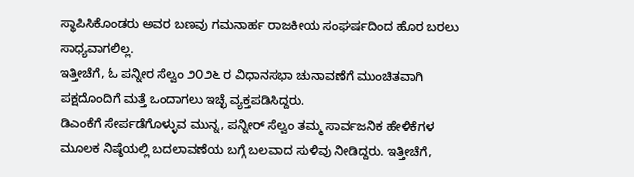ಸ್ಥಾಪಿಸಿಕೊಂಡರು ಅವರ ಬಣವು ಗಮನಾರ್ಹ ರಾಜಕೀಯ ಸಂಘರ್ಷದಿಂದ ಹೊರ ಬರಲು ಸಾಧ್ಯವಾಗಲಿಲ್ಲ.
ಇತ್ತೀಚೆಗೆ, ಓ ಪನ್ನೀರ ಸೆಲ್ವಂ ೨೦೨೬ ರ ವಿಧಾನಸಭಾ ಚುನಾವಣೆಗೆ ಮುಂಚಿತವಾಗಿ ಪಕ್ಷದೊಂದಿಗೆ ಮತ್ತೆ ಒಂದಾಗಲು ಇಚ್ಛೆ ವ್ಯಕ್ತಪಡಿಸಿದ್ದರು.
ಡಿಎಂಕೆಗೆ ಸೇರ್ಪಡೆಗೊಳ್ಳುವ ಮುನ್ನ, ಪನ್ನೀರ್ ಸೆಲ್ವಂ ತಮ್ಮ ಸಾರ್ವಜನಿಕ ಹೇಳಿಕೆಗಳ ಮೂಲಕ ನಿಷ್ಠೆಯಲ್ಲಿ ಬದಲಾವಣೆಯ ಬಗ್ಗೆ ಬಲವಾದ ಸುಳಿವು ನೀಡಿದ್ದರು. ಇತ್ತೀಚೆಗೆ,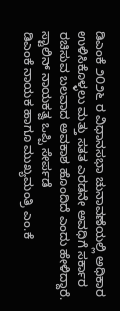ಡಿಎಂಕೆ ೨೦೨೬ ರ ವಿಧಾನಸಭಾ ಚುನಾವಣೆಯಲ್ಲಿ ಅಧಿಕಾರ ಉಳಿಸಿಕೊಳ್ಳಲು ಮತ್ತು ಸತತ ಎರಡನೇ ಅವಧಿಗೆ ಸರ್ಕಾರ ರಚಿಸುವ ಬಲವಾದ ಅವಕಾಶ ಹೊಂದಿದೆ ಎಂದು ಹೇಳಿದ್ದಾರೆ.
ಸ್ಟಾಲಿನ್ ನಾಯಕತ್ವ ಒಪ್ಪಿ ಸೇರ್ಪಡೆ
ಡಿಎಂಕೆ ನಾಯಕ ಹಾಗೂ ಮುಖ್ಯಮಂತ್ರಿ ಎಂ.ಕೆ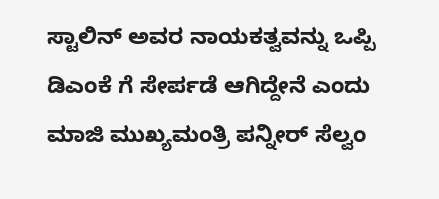ಸ್ಟಾಲಿನ್ ಅವರ ನಾಯಕತ್ವವನ್ನು ಒಪ್ಪಿ ಡಿಎಂಕೆ ಗೆ ಸೇರ್ಪಡೆ ಆಗಿದ್ದೇನೆ ಎಂದು ಮಾಜಿ ಮುಖ್ಯಮಂತ್ರಿ ಪನ್ನೀರ್ ಸೆಲ್ವಂ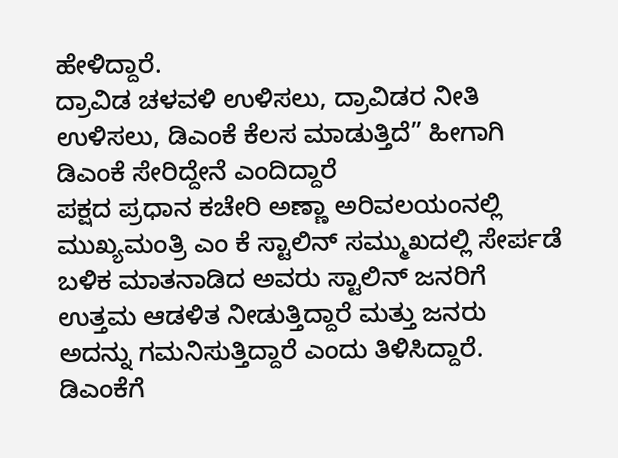ಹೇಳಿದ್ದಾರೆ.
ದ್ರಾವಿಡ ಚಳವಳಿ ಉಳಿಸಲು, ದ್ರಾವಿಡರ ನೀತಿ ಉಳಿಸಲು, ಡಿಎಂಕೆ ಕೆಲಸ ಮಾಡುತ್ತಿದೆ” ಹೀಗಾಗಿ ಡಿಎಂಕೆ ಸೇರಿದ್ದೇನೆ ಎಂದಿದ್ದಾರೆ
ಪಕ್ಷದ ಪ್ರಧಾನ ಕಚೇರಿ ಅಣ್ಣಾ ಅರಿವಲಯಂನಲ್ಲಿ ಮುಖ್ಯಮಂತ್ರಿ ಎಂ ಕೆ ಸ್ಟಾಲಿನ್ ಸಮ್ಮುಖದಲ್ಲಿ ಸೇರ್ಪಡೆ ಬಳಿಕ ಮಾತನಾಡಿದ ಅವರು ಸ್ಟಾಲಿನ್ ಜನರಿಗೆ ಉತ್ತಮ ಆಡಳಿತ ನೀಡುತ್ತಿದ್ದಾರೆ ಮತ್ತು ಜನರು ಅದನ್ನು ಗಮನಿಸುತ್ತಿದ್ದಾರೆ ಎಂದು ತಿಳಿಸಿದ್ದಾರೆ.
ಡಿಎಂಕೆಗೆ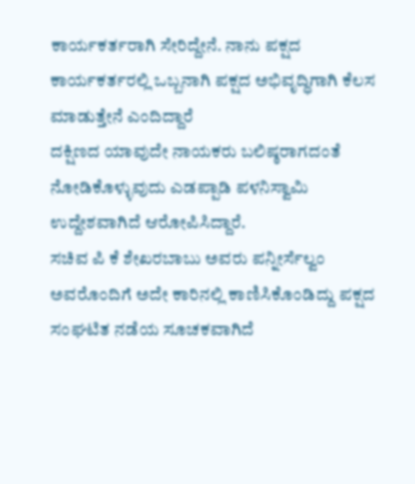ಕಾರ್ಯಕರ್ತರಾಗಿ ಸೇರಿದ್ದೇನೆ. ನಾನು ಪಕ್ಷದ ಕಾರ್ಯಕರ್ತರಲ್ಲಿ ಒಬ್ಬನಾಗಿ ಪಕ್ಷದ ಅಭಿವೃದ್ಧಿಗಾಗಿ ಕೆಲಸ ಮಾಡುತ್ತೇನೆ ಎಂದಿದ್ದಾರೆ
ದಕ್ಷಿಣದ ಯಾವುದೇ ನಾಯಕರು ಬಲಿಷ್ಠರಾಗದಂತೆ ನೋಡಿಕೊಳ್ಳುವುದು ಎಡಪ್ಪಾಡಿ ಪಳನಿಸ್ವಾಮಿ ಉದ್ದೇಶವಾಗಿದೆ ಆರೋಪಿಸಿದ್ದಾರೆ.
ಸಚಿವ ಪಿ ಕೆ ಶೇಖರಬಾಬು ಅವರು ಪನ್ನೀರ್ಸೆಲ್ವಂ ಅವರೊಂದಿಗೆ ಅದೇ ಕಾರಿನಲ್ಲಿ ಕಾಣಿಸಿಕೊಂಡಿದ್ದು ಪಕ್ಷದ ಸಂಘಟಿತ ನಡೆಯ ಸೂಚಕವಾಗಿದೆ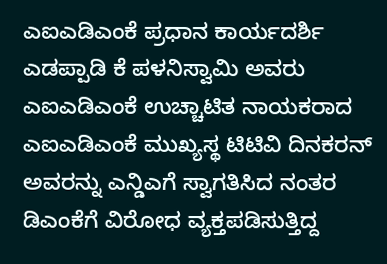ಎಐಎಡಿಎಂಕೆ ಪ್ರಧಾನ ಕಾರ್ಯದರ್ಶಿ ಎಡಪ್ಪಾಡಿ ಕೆ ಪಳನಿಸ್ವಾಮಿ ಅವರು ಎಐಎಡಿಎಂಕೆ ಉಚ್ಚಾಟಿತ ನಾಯಕರಾದ ಎಐಎಡಿಎಂಕೆ ಮುಖ್ಯಸ್ಥ ಟಿಟಿವಿ ದಿನಕರನ್ ಅವರನ್ನು ಎನ್ಡಿಎಗೆ ಸ್ವಾಗತಿಸಿದ ನಂತರ ಡಿಎಂಕೆಗೆ ವಿರೋಧ ವ್ಯಕ್ತಪಡಿಸುತ್ತಿದ್ದ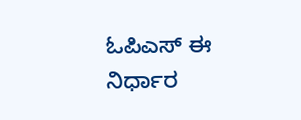ಓಪಿಎಸ್ ಈ ನಿರ್ಧಾರ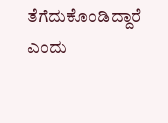ತೆಗೆದುಕೊಂಡಿದ್ದಾರೆ ಎಂದು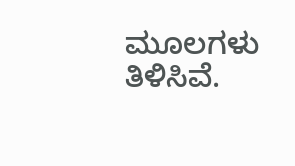ಮೂಲಗಳು ತಿಳಿಸಿವೆ.